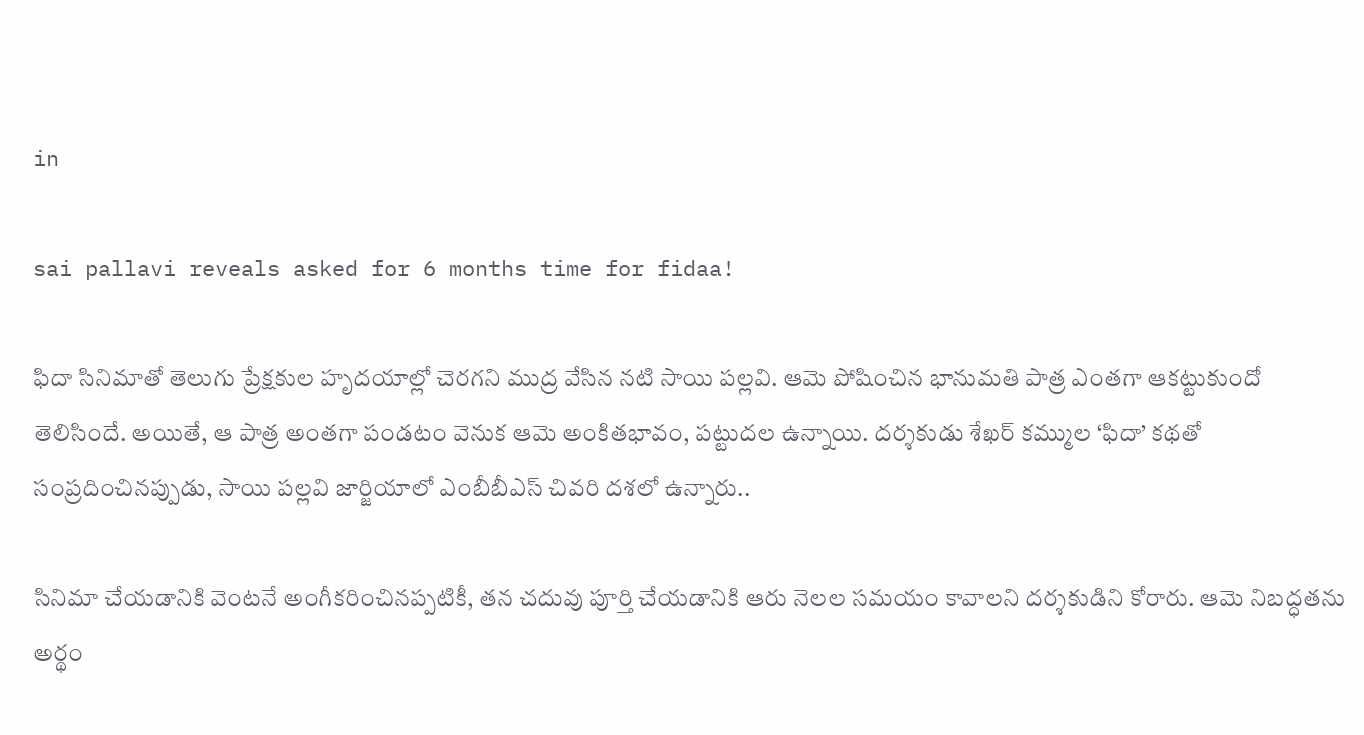in

sai pallavi reveals asked for 6 months time for fidaa!

ఫిదా సినిమాతో తెలుగు ప్రేక్షకుల హృదయాల్లో చెరగని ముద్ర వేసిన నటి సాయి పల్లవి. ఆమె పోషించిన భానుమతి పాత్ర ఎంతగా ఆకట్టుకుందో తెలిసిందే. అయితే, ఆ పాత్ర అంతగా పండటం వెనుక ఆమె అంకితభావం, పట్టుదల ఉన్నాయి. దర్శకుడు శేఖర్ కమ్ముల ‘ఫిదా’ కథతో సంప్రదించినప్పుడు, సాయి పల్లవి జార్జియాలో ఎంబీబీఎస్ చివరి దశలో ఉన్నారు..

సినిమా చేయడానికి వెంటనే అంగీకరించినప్పటికీ, తన చదువు పూర్తి చేయడానికి ఆరు నెలల సమయం కావాలని దర్శకుడిని కోరారు. ఆమె నిబద్ధతను అర్థం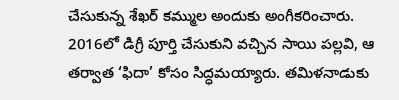చేసుకున్న శేఖర్ కమ్ముల అందుకు అంగీకరించారు. 2016లో డిగ్రీ పూర్తి చేసుకుని వచ్చిన సాయి పల్లవి, ఆ తర్వాత ‘ఫిదా’ కోసం సిద్ధమయ్యారు. తమిళనాడుకు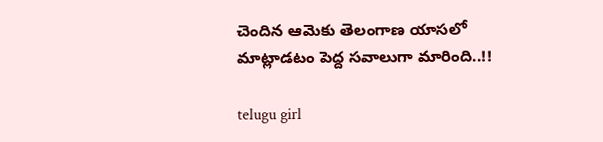చెందిన ఆమెకు తెలంగాణ యాసలో మాట్లాడటం పెద్ద సవాలుగా మారింది..!!

telugu girl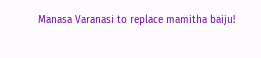Manasa Varanasi to replace mamitha baiju!